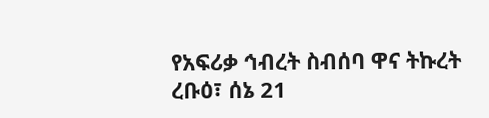የአፍሪቃ ኅብረት ስብሰባ ዋና ትኩረት
ረቡዕ፣ ሰኔ 21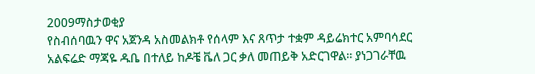2009ማስታወቂያ
የስብሰባዉን ዋና አጀንዳ አስመልክቶ የሰላም እና ጸጥታ ተቋም ዳይሬክተር አምባሳደር አልፍሬድ ማጃዬ ዱቤ በተለይ ከዶቼ ቬለ ጋር ቃለ መጠይቅ አድርገዋል። ያነጋገራቸዉ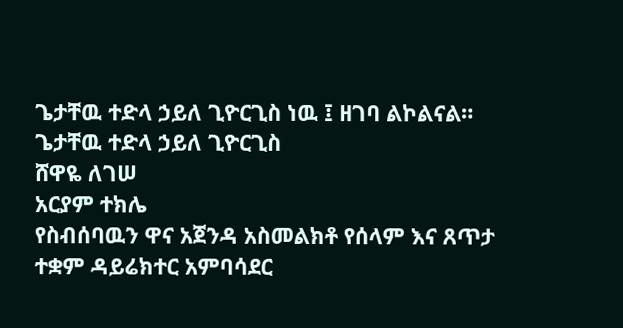ጌታቸዉ ተድላ ኃይለ ጊዮርጊስ ነዉ ፤ ዘገባ ልኮልናል።
ጌታቸዉ ተድላ ኃይለ ጊዮርጊስ
ሸዋዬ ለገሠ
አርያም ተክሌ
የስብሰባዉን ዋና አጀንዳ አስመልክቶ የሰላም እና ጸጥታ ተቋም ዳይሬክተር አምባሳደር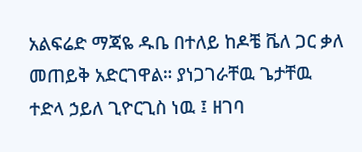አልፍሬድ ማጃዬ ዱቤ በተለይ ከዶቼ ቬለ ጋር ቃለ መጠይቅ አድርገዋል። ያነጋገራቸዉ ጌታቸዉ ተድላ ኃይለ ጊዮርጊስ ነዉ ፤ ዘገባ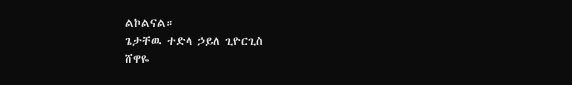ልኮልናል።
ጌታቸዉ ተድላ ኃይለ ጊዮርጊስ
ሸዋዬ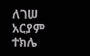ለገሠ
አርያም ተክሌ